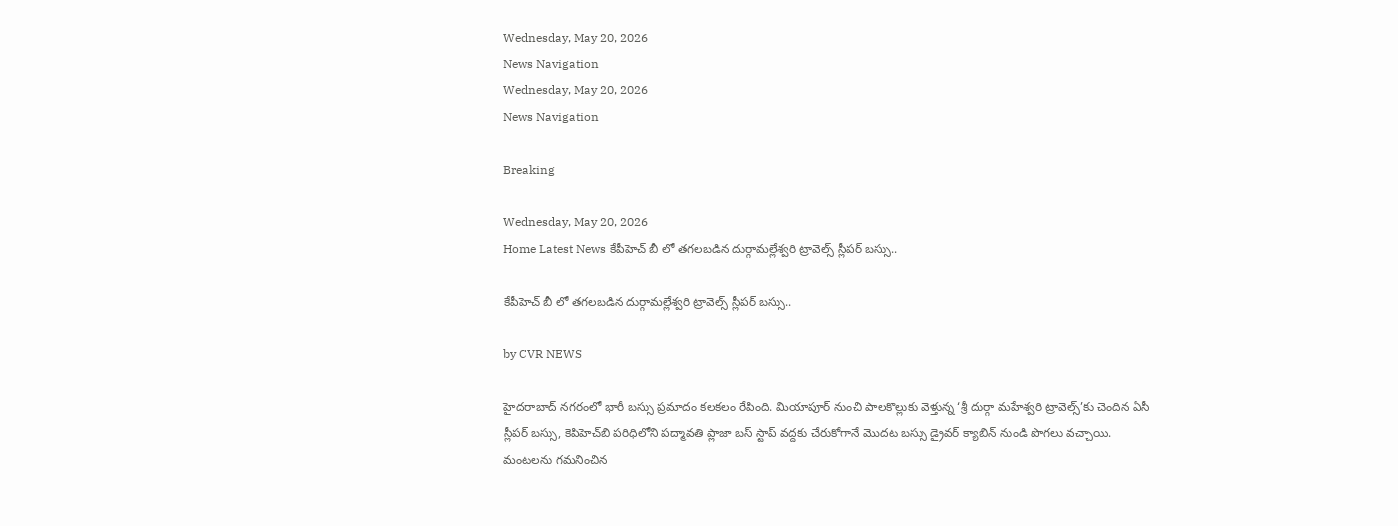Wednesday, May 20, 2026
News Navigation
Wednesday, May 20, 2026
News Navigation

Breaking

Wednesday, May 20, 2026
Home Latest News కేపీహెచ్ బీ లో తగలబడిన దుర్గామల్లేశ్వరి ట్రావెల్స్ స్లీపర్ బస్సు..

కేపీహెచ్ బీ లో తగలబడిన దుర్గామల్లేశ్వరి ట్రావెల్స్ స్లీపర్ బస్సు..

by CVR NEWS

హైదరాబాద్ నగరంలో భారీ బస్సు ప్రమాదం కలకలం రేపింది. మియాపూర్ నుంచి పాలకొల్లుకు వెళ్తున్న ‘శ్రీ దుర్గా మహేశ్వరి ట్రావెల్స్’కు చెందిన ఏసీ స్లీపర్ బస్సు, కెపిహెచ్‌బి పరిధిలోని పద్మావతి ప్లాజా బస్ స్టాప్ వద్దకు చేరుకోగానే మొదట బస్సు డ్రైవర్ క్యాబిన్ నుండి పొగలు వచ్చాయి. మంటలను గమనించిన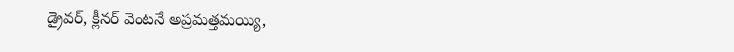డ్రైవర్, క్లీనర్ వెంటనే అప్రమత్తమయ్యి,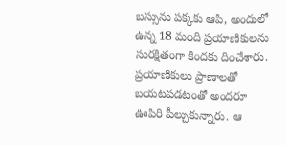బస్సును పక్కకు ఆపి, అందులో ఉన్న 18 మంది ప్రయాణికులను సురక్షితంగా కిందకు దించేశారు. ప్రయాణికులు ప్రాణాలతో బయటపడటంతో అందరూ ఊపిరి పీల్చుకున్నారు. ఆ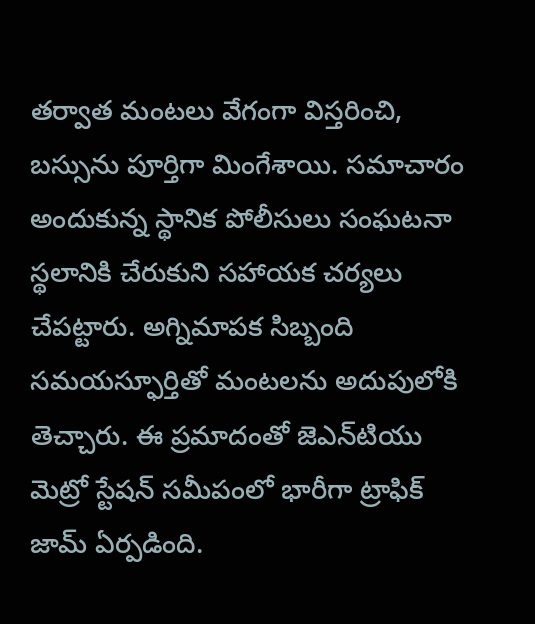తర్వాత మంటలు వేగంగా విస్తరించి, బస్సును పూర్తిగా మింగేశాయి. సమాచారం అందుకున్న స్థానిక పోలీసులు సంఘటనా స్థలానికి చేరుకుని సహాయక చర్యలు చేపట్టారు. అగ్నిమాపక సిబ్బంది సమయస్ఫూర్తితో మంటలను అదుపులోకి తెచ్చారు. ఈ ప్రమాదంతో జెఎన్‌టియు మెట్రో స్టేషన్ సమీపంలో భారీగా ట్రాఫిక్ జామ్ ఏర్పడింది.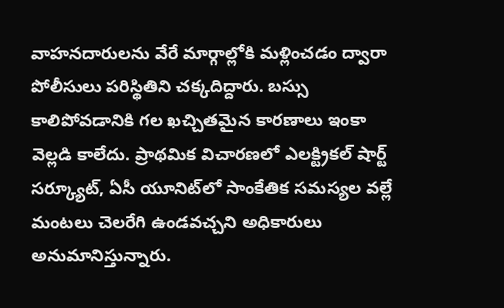వాహనదారులను వేరే మార్గాల్లోకి మళ్లించడం ద్వారా పోలీసులు పరిస్థితిని చక్కదిద్దారు. బస్సు కాలిపోవడానికి గల ఖచ్చితమైన కారణాలు ఇంకా వెల్లడి కాలేదు. ప్రాథమిక విచారణలో ఎలక్ట్రికల్ షార్ట్ సర్క్యూట్, ఏసీ యూనిట్‌లో సాంకేతిక సమస్యల వల్లే మంటలు చెలరేగి ఉండవచ్చని అధికారులు అనుమానిస్తున్నారు.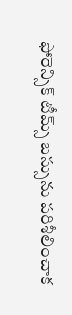ఫోరెన్సిక్ టీమ్స్ బస్సును పరిశీలించాక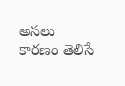అసలు కారణం తెలిసే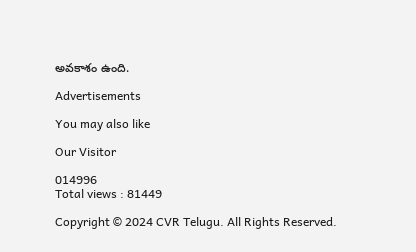అవకాశం ఉంది.

Advertisements

You may also like

Our Visitor

014996
Total views : 81449

Copyright © 2024 CVR Telugu. All Rights Reserved.